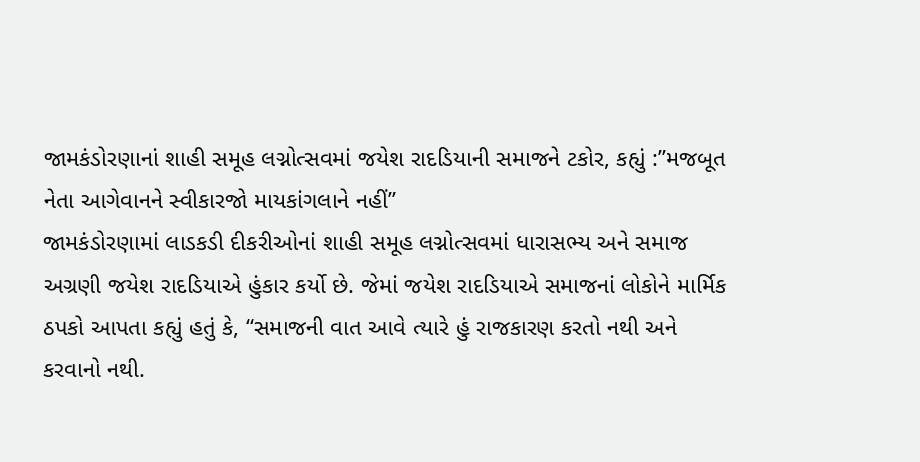જામકંડોરણાનાં શાહી સમૂહ લગ્નોત્સવમાં જયેશ રાદડિયાની સમાજને ટકોર, કહ્યું :”મજબૂત નેતા આગેવાનને સ્વીકારજો માયકાંગલાને નહીં”
જામકંડોરણામાં લાડકડી દીકરીઓનાં શાહી સમૂહ લગ્નોત્સવમાં ધારાસભ્ય અને સમાજ અગ્રણી જયેશ રાદડિયાએ હુંકાર કર્યો છે. જેમાં જયેશ રાદડિયાએ સમાજનાં લોકોને માર્મિક ઠપકો આપતા કહ્યું હતું કે, “સમાજની વાત આવે ત્યારે હું રાજકારણ કરતો નથી અને કરવાનો નથી.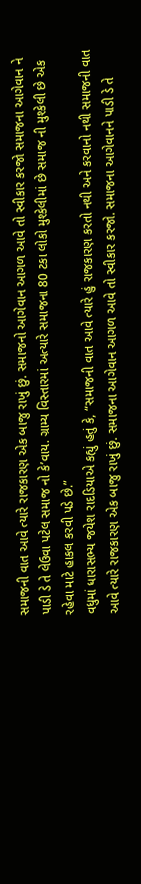સમાજની વાત આવે ત્યારે રાજકારણ એક બાજુ રાખું છું. સમાજનો આગેવાન આગળ આવે તો સ્વીકાર કરજો સમાજના આગેવાન ને પાડી ડે તે લેઉવા પટેલ સમાજ નો કે’વાય. ગ્રામ્ય વિસ્તારમાં અત્યારે સમાજના 80 ટકા લોકો મુશ્કેલીમાં છે સમાજ ની મુશ્કેલી છે એક રહેવા માટે હાકલ કરવી પડે છે.”
વધુમાં ધારાસભ્ય જયેશ રાદડિયાએ કહ્યું હતું કે, “સમાજની વાત આવે ત્યારે હું રાજકારણ કરતો નથી અને કરવાનો નથી સમાજની વાત આવે ત્યારે રાજકારણ એક બાજુ રાખું છું. સમાજના આગેવાન આગળ આવે તો સ્વીકાર કરજો. સમાજના આગેવાનને પાડી ડે તે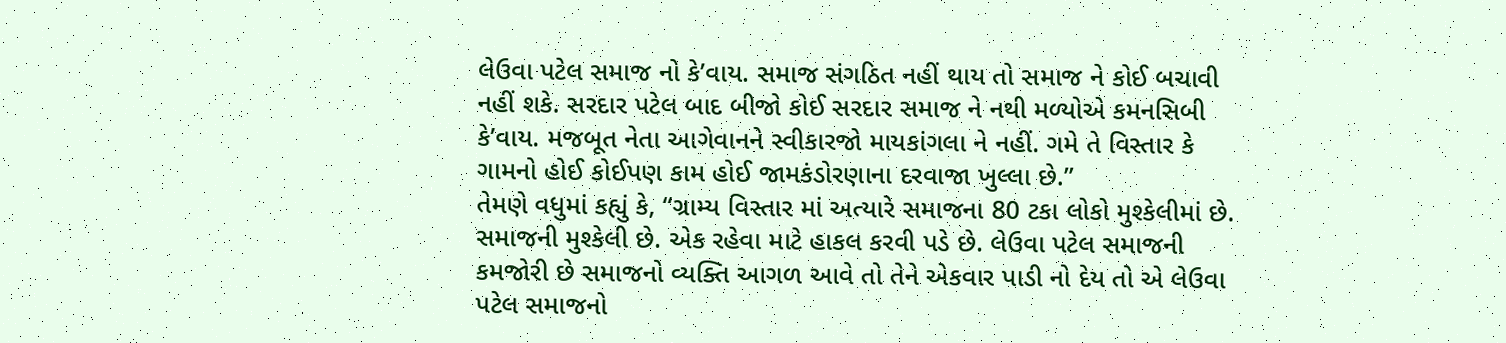લેઉવા પટેલ સમાજ નો કે’વાય. સમાજ સંગઠિત નહીં થાય તો સમાજ ને કોઈ બચાવી નહીં શકે. સરદાર પટેલ બાદ બીજો કોઈ સરદાર સમાજ ને નથી મળ્યોએ કમનસિબી કે’વાય. મજબૂત નેતા આગેવાનને સ્વીકારજો માયકાંગલા ને નહીં. ગમે તે વિસ્તાર કે ગામનો હોઈ કોઈપણ કામ હોઈ જામકંડોરણાના દરવાજા ખુલ્લા છે.”
તેમણે વધુમાં કહ્યું કે, “ગ્રામ્ય વિસ્તાર માં અત્યારે સમાજના 80 ટકા લોકો મુશ્કેલીમાં છે. સમાજની મુશ્કેલી છે. એક રહેવા માટે હાકલ કરવી પડે છે. લેઉવા પટેલ સમાજની કમજોરી છે સમાજનો વ્યક્તિ આગળ આવે તો તેને એકવાર પાડી નો દેય તો એ લેઉવા પટેલ સમાજનો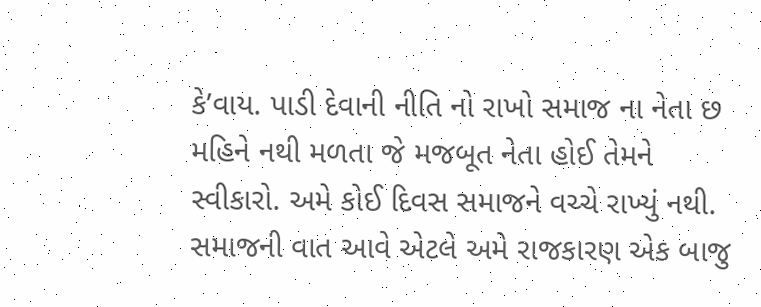કે’વાય. પાડી દેવાની નીતિ નો રાખો સમાજ ના નેતા છ મહિને નથી મળતા જે મજબૂત નેતા હોઈ તેમને સ્વીકારો. અમે કોઈ દિવસ સમાજને વચ્ચે રાખ્યું નથી. સમાજની વાત આવે એટલે અમે રાજકારણ એક બાજુ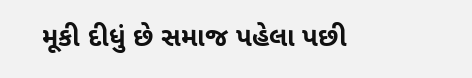મૂકી દીધું છે સમાજ પહેલા પછી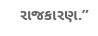રાજકારણ.”